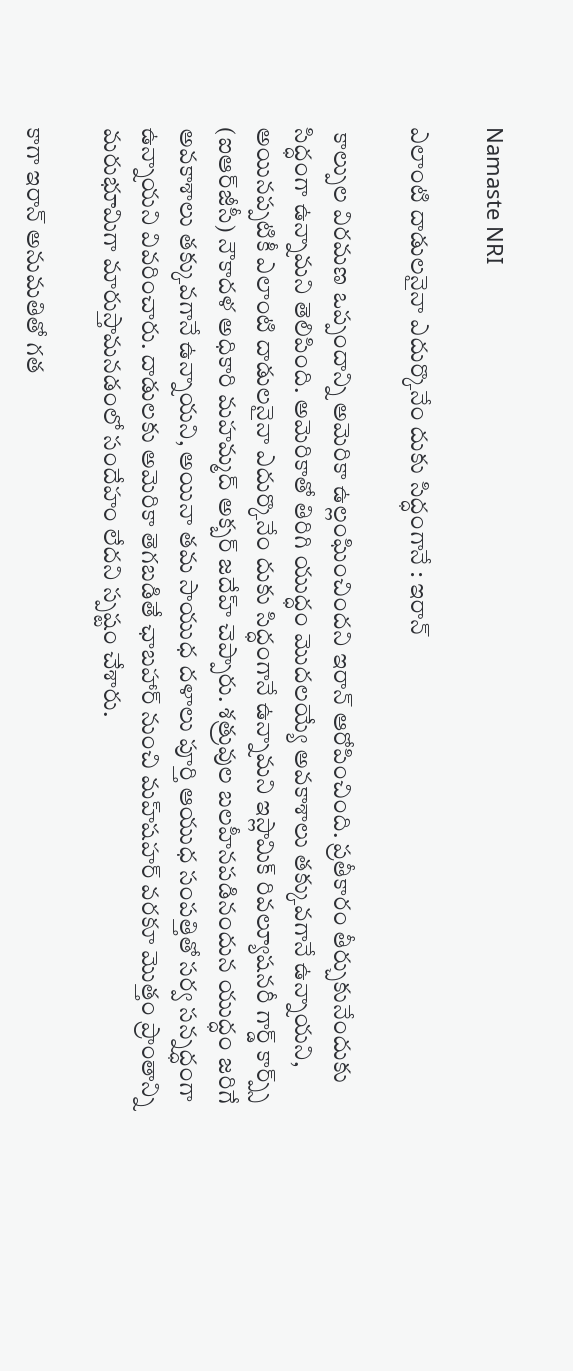Namaste NRI

ఎలాంటి దాడులనైనా ఎదుర్కొనేం దుకు సిద్ధంగానే : ఇరాన్

 కాల్పుల విరమణ ఒప్పందాన్ని అమెరికా ఉల్లంఘించిందని ఇరాన్ ఆరోపించింది. ప్రతీకారం తీర్చుకునేందుకు సిద్ధంగా ఉన్నామని తెలిపింది. అమెరికాతో తిరిగి యుద్ధం మొదలయ్యే అవకాశాలు తక్కువగానే ఉన్నాయని, అయినప్పటికీ ఎలాంటి దాడులనైనా ఎదుర్కొనేం దుకు సిద్ధంగానే ఉన్నామని ఇస్లామిక్ రివల్యూషనరీ గార్డ్ కార్ప్స్ (ఐఆర్‌జీసీ) నౌకాదళ అధికారి మహమ్మద్ అక్బర్ జదేహ్ చెప్పారు. శత్రువుల బలహీనపడినందున యుద్ధం జరిగే అవకాశాలు తక్కువగానే ఉన్నాయని, అయినా తమ సాయుధ దళాలు పూర్తి ఆయుధ సంపత్తితో సర్వ సన్నద్ధంగా ఉన్నాయని వివరించారు. దాడులకు అమెరికా తెగబడితే ఛాబహార్ నుంచి మహ్‌షహర్ వరకూ మొత్తం ప్రాంతాన్ని మరుభూమిగా మారుస్తామనడంలో సందేహం లేదని స్పష్టం చేశారు.

కాగా ఇరాన్ అనుమతితో గత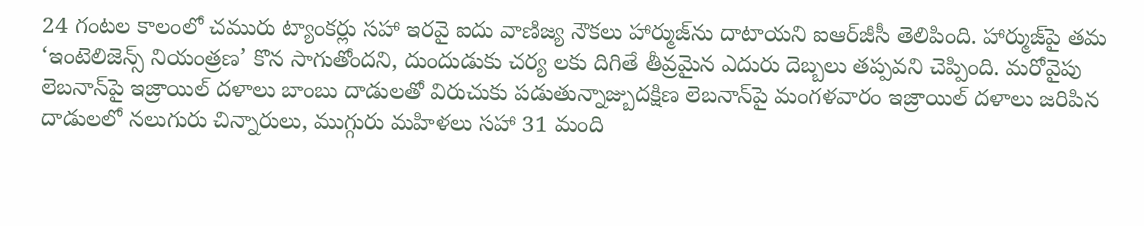24 గంటల కాలంలో చమురు ట్యాంకర్లు సహా ఇరవై ఐదు వాణిజ్య నౌకలు హార్ముజ్‌ను దాటాయని ఐఆర్‌జీసీ తెలిపింది. హార్ముజ్‌పై తమ ‘ఇంటెలిజెన్స్ నియంత్రణ’ కొన సాగుతోందని, దుందుడుకు చర్య లకు దిగితే తీవ్రమైన ఎదురు దెబ్బలు తప్పవని చెప్పింది. మరోవైపు లెబనాన్‌పై ఇజ్రాయిల్ దళాలు బాంబు దాడులతో విరుచుకు పడుతున్నాజ్బుదక్షిణ లెబనాన్‌పై మంగళవారం ఇజ్రాయిల్ దళాలు జరిపిన దాడులలో నలుగురు చిన్నారులు, ముగ్గురు మహిళలు సహా 31 మంది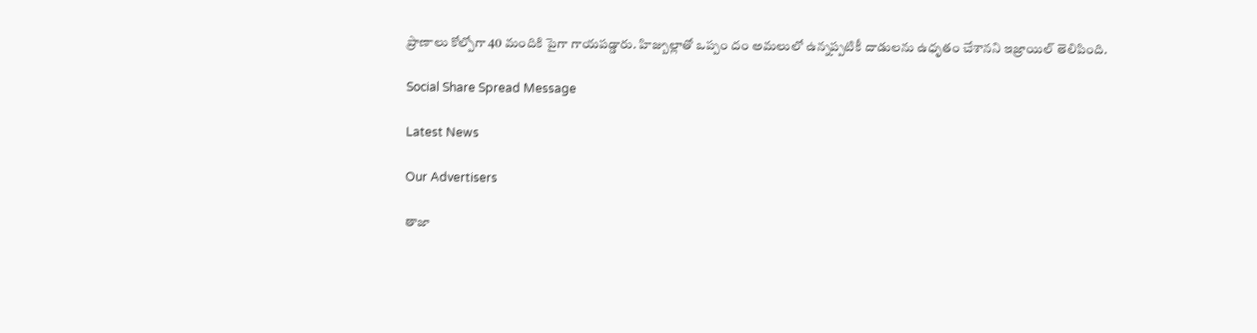ప్రాణాలు కోల్పోగా 40 మందికి పైగా గాయపడ్డారు. హిజ్బుల్లాతో ఒప్పం దం అమలులో ఉన్నప్పటికీ దాడులను ఉధృతం చేశానని ఇజ్రాయిల్ తెలిపింది.

Social Share Spread Message

Latest News

Our Advertisers

తాజా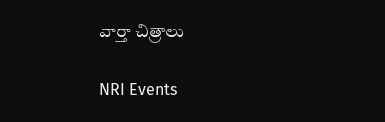వార్తా చిత్రాలు

NRI Events